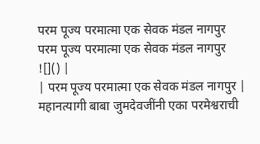परम पूज्य परमात्मा एक सेवक मंडल नागपुर
परम पूज्य परमात्मा एक सेवक मंडल नागपुर
![]() |
| परम पूज्य परमात्मा एक सेवक मंडल नागपुर |
महानत्यागी बाबा जुमदेवजींनी एका परमेश्वराची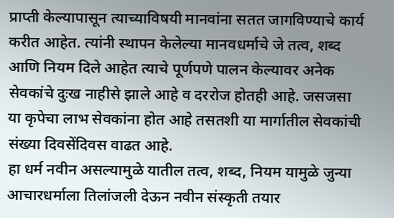प्राप्ती केल्यापासून त्याच्याविषयी मानवांना सतत जागविण्याचे कार्य करीत आहेत. त्यांनी स्थापन केलेल्या मानवधर्माचे जे तत्व, शब्द आणि नियम दिले आहेत त्याचे पूर्णपणे पालन केल्यावर अनेक सेवकांचे दुःख नाहीसे झाले आहे व दररोज होतही आहे. जसजसा या कृपेचा लाभ सेवकांना होत आहे तसतशी या मार्गातील सेवकांची संख्या दिवसेंदिवस वाढत आहे.
हा धर्म नवीन असल्यामुळे यातील तत्व, शब्द, नियम यामुळे जुन्या आचारधर्माला तिलांजली देऊन नवीन संस्कृती तयार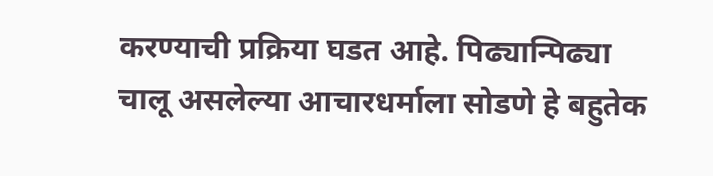करण्याची प्रक्रिया घडत आहे. पिढ्यान्पिढ्या चालू असलेल्या आचारधर्माला सोडणे हे बहुतेक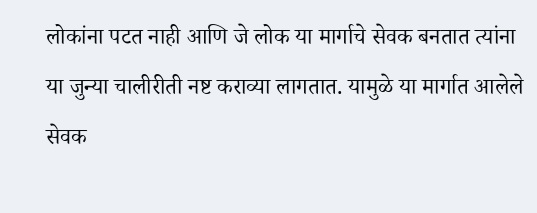लोकांना पटत नाही आणि जे लोक या मार्गाचे सेवक बनतात त्यांना या जुन्या चालीरीती नष्ट कराव्या लागतात. यामुळे या मार्गात आलेले सेवक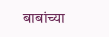बाबांच्या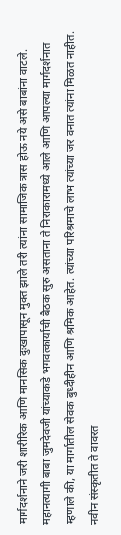मार्गदर्शनाने जरी शारीरिक आणि मानसिक दुःखापासून मुक्त झाले तरी त्यांना सामाजिक त्रास होऊ नये असे बाबांना वाटले.
महानत्यागी बाबा जुमदेवजी यांच्याकडे भगवत्कार्याची बैठक सुरु असताना ते निराकारामध्ये आले आणि आपल्या मार्गदर्शनात म्हणाले की, या मार्गातील सेवक बुध्दीहीन आणि श्रमिक आहेत. त्यांच्या परिश्रमाचे लाभ त्यांच्या जर वनात त्यांना मिळत नाहीत. नवीन संस्कृतीत ते वावरत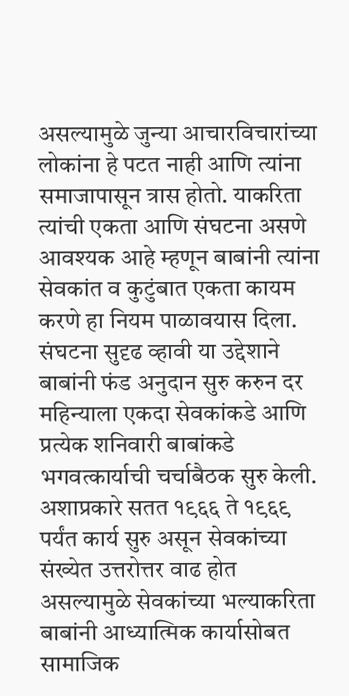असल्यामुळे जुन्या आचारविचारांच्या लोकांना हे पटत नाही आणि त्यांना समाजापासून त्रास होतो. याकरिता त्यांची एकता आणि संघटना असणे आवश्यक आहे म्हणून बाबांनी त्यांना सेवकांत व कुटुंबात एकता कायम करणे हा नियम पाळावयास दिला.
संघटना सुदृढ व्हावी या उद्देशाने बाबांनी फंड अनुदान सुरु करुन दर महिन्याला एकदा सेवकांकडे आणि प्रत्येक शनिवारी बाबांकडे भगवत्कार्याची चर्चाबैठक सुरु केली. अशाप्रकारे सतत १९६६ ते १९६९ पर्यंत कार्य सुरु असून सेवकांच्या संख्येत उत्तरोत्तर वाढ होत असल्यामुळे सेवकांच्या भल्याकरिता बाबांनी आध्यात्मिक कार्यासोबत सामाजिक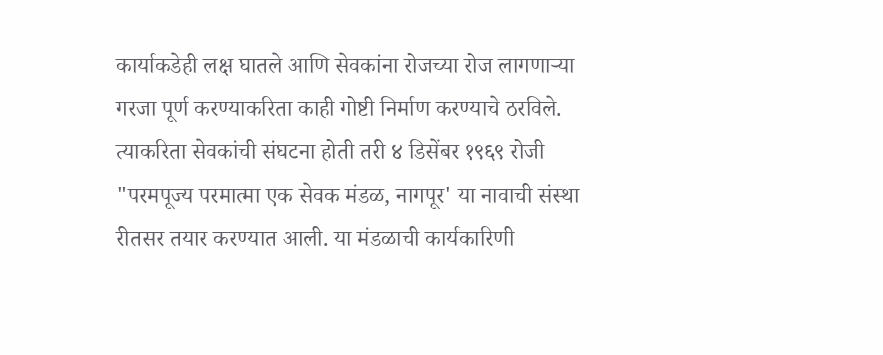कार्याकडेही लक्ष घातले आणि सेवकांना रोजच्या रोज लागणाऱ्या गरजा पूर्ण करण्याकरिता काही गोष्टी निर्माण करण्याचे ठरविले.
त्याकरिता सेवकांची संघटना होती तरी ४ डिसेंबर १९६९ रोजी "परमपूज्य परमात्मा एक सेवक मंडळ, नागपूर' या नावाची संस्था रीतसर तयार करण्यात आली. या मंडळाची कार्यकारिणी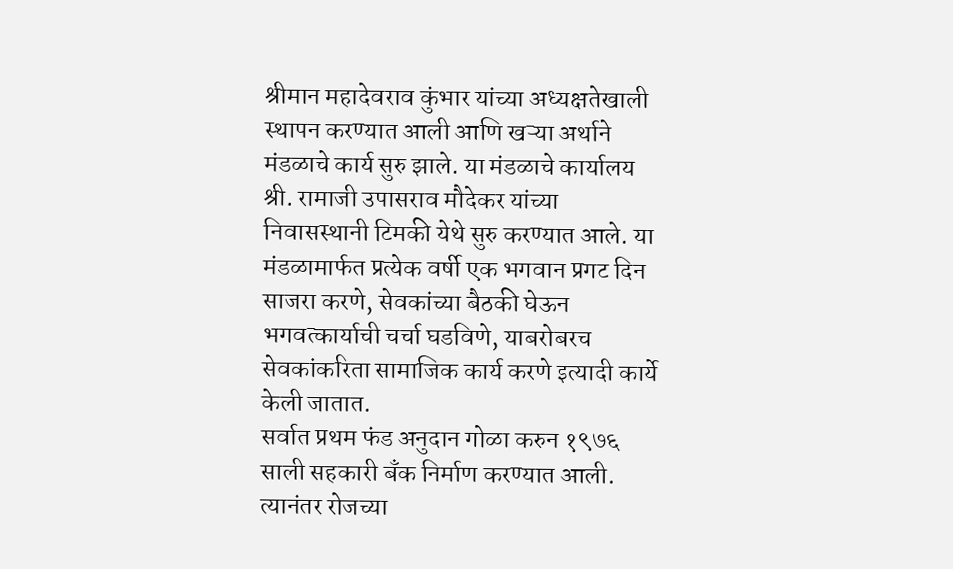श्रीमान महादेवराव कुंभार यांच्या अध्यक्षतेखाली स्थापन करण्यात आली आणि खऱ्या अर्थाने मंडळाचे कार्य सुरु झाले. या मंडळाचे कार्यालय श्री. रामाजी उपासराव मौदेकर यांच्या निवासस्थानी टिमकी येथे सुरु करण्यात आले. या मंडळामार्फत प्रत्येक वर्षी एक भगवान प्रगट दिन साजरा करणे, सेवकांच्या बैठकी घेऊन भगवत्कार्याची चर्चा घडविणे, याबरोबरच सेवकांकरिता सामाजिक कार्य करणे इत्यादी कार्ये केली जातात.
सर्वात प्रथम फंड अनुदान गोळा करुन १९७६ साली सहकारी बँक निर्माण करण्यात आली. त्यानंतर रोजच्या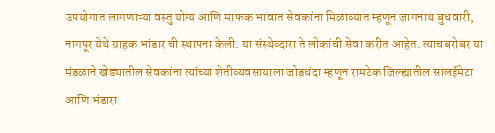उपयोगात लागणाऱ्या वस्तु योग्य आणि माफक भावात सेवकांना मिळाव्यात म्हणून जागनाथ बुधवारी, नागपूर येथे ग्राहक भांडार ची स्थापना केली. या संस्थेव्दारा ते लोकांची सेवा करीत आहेत. त्याचबरोबर या मंडळाने खेड्यातील सेवकांना त्यांच्या शेतीव्यवसायाला जोडधंदा म्हणून रामटेक जिल्ह्यातील सालईमेटा आणि भंडारा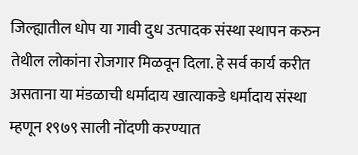जिल्ह्यातील धोप या गावी दुध उत्पादक संस्था स्थापन करुन तेथील लोकांना रोजगार मिळवून दिला. हे सर्व कार्य करीत असताना या मंडळाची धर्मादाय खात्याकडे धर्मादाय संस्था म्हणून १९७९ साली नोंदणी करण्यात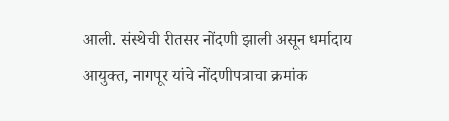आली. संस्थेची रीतसर नोंदणी झाली असून धर्मादाय आयुक्त, नागपूर यांचे नोंदणीपत्राचा क्रमांक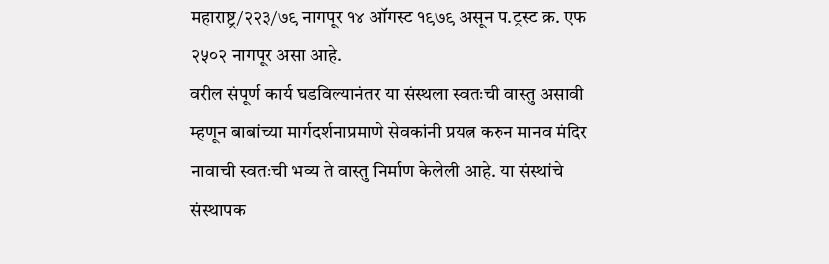महाराष्ट्र/२२३/७९ नागपूर १४ ऑगस्ट १९७९ असून प.ट्रस्ट क्र. एफ २५०२ नागपूर असा आहे.
वरील संपूर्ण कार्य घडविल्यानंतर या संस्थला स्वतःची वास्तु असावी म्हणून बाबांच्या मार्गदर्शनाप्रमाणे सेवकांनी प्रयत्न करुन मानव मंदिर नावाची स्वतःची भव्य ते वास्तु निर्माण केलेली आहे. या संस्थांचे संस्थापक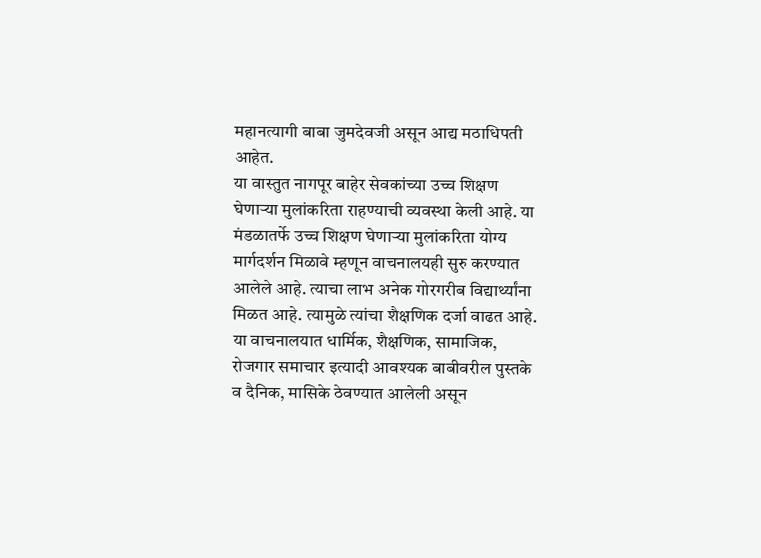महानत्यागी बाबा जुमदेवजी असून आद्य मठाधिपती आहेत.
या वास्तुत नागपूर बाहेर सेवकांच्या उच्च शिक्षण घेणाऱ्या मुलांकरिता राहण्याची व्यवस्था केली आहे. या मंडळातर्फे उच्च शिक्षण घेणाऱ्या मुलांकरिता योग्य मार्गदर्शन मिळावे म्हणून वाचनालयही सुरु करण्यात आलेले आहे. त्याचा लाभ अनेक गोरगरीब विद्यार्थ्यांना मिळत आहे. त्यामुळे त्यांचा शैक्षणिक दर्जा वाढत आहे. या वाचनालयात धार्मिक, शैक्षणिक, सामाजिक, रोजगार समाचार इत्यादी आवश्यक बाबीवरील पुस्तके व दैनिक, मासिके ठेवण्यात आलेली असून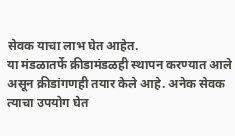सेवक याचा लाभ घेत आहेत.
या मंडळातर्फे क्रीडामंडळही स्थापन करण्यात आले असून क्रीडांगणही तयार केले आहे. अनेक सेवक त्याचा उपयोग घेत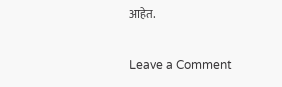आहेत.

Leave a Comment